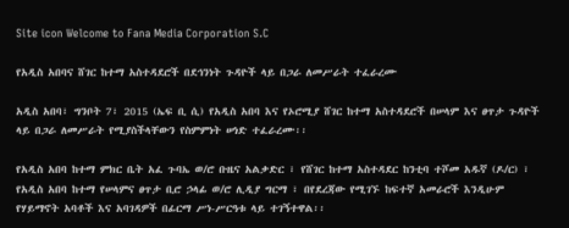Site icon Welcome to Fana Media Corporation S.C

የአዲስ አበባና ሸገር ከተማ አስተዳደሮች በደኅንነት ጉዳዮች ላይ በጋራ ለመሥራት ተፈራረሙ

አዲስ አበባ፣ ግንቦት 7፣ 2015 (ኤፍ ቢ ሲ) የአዲስ አበባ እና የኦሮሚያ ሸገር ከተማ አስተዳደሮች በሠላም እና ፀጥታ ጉዳዮች ላይ በጋራ ለመሥራት የሚያስችላቸውን የስምምነት ሠነድ ተፈራረሙ፡፡

የአዲስ አበባ ከተማ ምክር ቤት አፈ ጉባኤ ወ/ሮ ቡዜና አልቃድር ፣ የሸገር ከተማ አስተዳደር ከንቲባ ተሾመ አዱኛ (ዶ/ር) ፣ የአዲስ አበባ ከተማ የሠላምና ፀጥታ ቢሮ ኃላፊ ወ/ሮ ሊዲያ ግርማ ፣ በየደረጃው የሚገኙ ከፍተኛ አመራሮች እንዲሁም የሃይማኖት አባቶች እና አባገዳዎች በፊርማ ሥነ-ሥርዓቱ ላይ ተገኝተዋል፡፡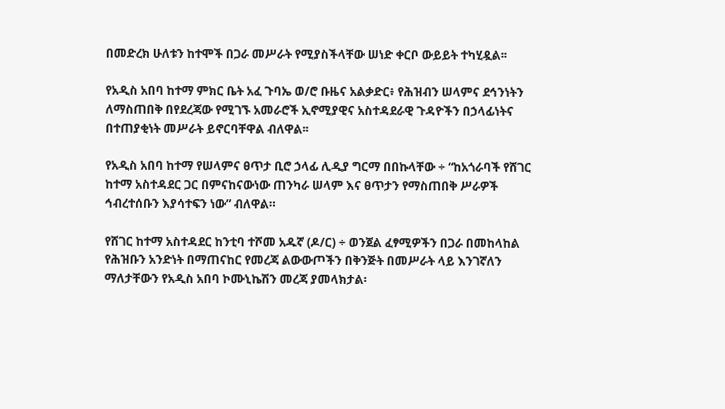በመድረክ ሁለቱን ከተሞች በጋራ መሥራት የሚያስችላቸው ሠነድ ቀርቦ ውይይት ተካሂዷል፡፡

የአዲስ አበባ ከተማ ምክር ቤት አፈ ጉባኤ ወ/ሮ ቡዜና አልቃድር፥ የሕዝብን ሠላምና ደኅንነትን ለማስጠበቅ በየደረጃው የሚገኙ አመራሮች ኢኖሚያዊና አስተዳደራዊ ጉዳዮችን በኃላፊነትና በተጠያቂነት መሥራት ይኖርባቸዋል ብለዋል፡፡

የአዲስ አበባ ከተማ የሠላምና ፀጥታ ቢሮ ኃላፊ ሊዲያ ግርማ በበኩላቸው ÷ “ከአጎራባች የሸገር ከተማ አስተዳደር ጋር በምናከናውነው ጠንካራ ሠላም እና ፀጥታን የማስጠበቅ ሥራዎች ኅብረተሰቡን እያሳተፍን ነው” ብለዋል።

የሸገር ከተማ አስተዳደር ከንቲባ ተሾመ አዱኛ (ዶ/ር) ÷ ወንጀል ፈፃሚዎችን በጋራ በመከላከል የሕዝቡን አንድነት በማጠናከር የመረጃ ልውውጦችን በቅንጅት በመሥራት ላይ እንገኛለን ማለታቸውን የአዲስ አበባ ኮሙኒኬሽን መረጃ ያመላክታል፡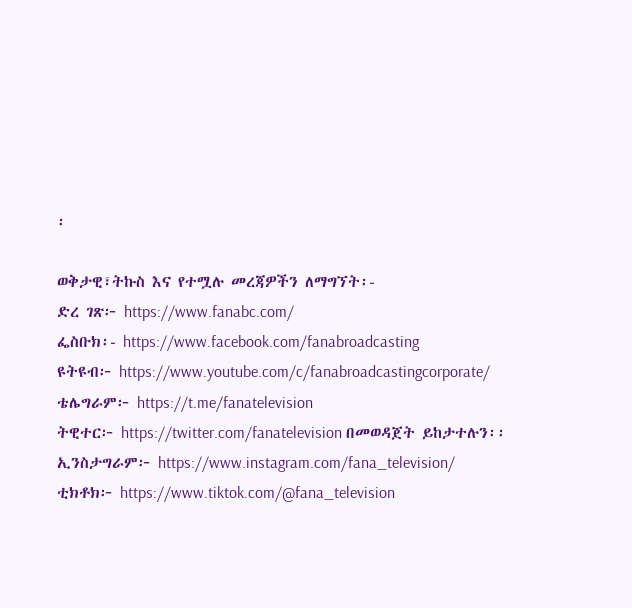፡

ወቅታዊ፣ትኩስ እና የተሟሉ መረጃዎችን ለማግኘት፡-
ድረ ገጽ፦ https://www.fanabc.com/
ፌስቡክ፡- https://www.facebook.com/fanabroadcasting
ዩትዩብ፦ https://www.youtube.com/c/fanabroadcastingcorporate/
ቴሌግራም፦ https://t.me/fanatelevision
ትዊተር፦ https://twitter.com/fanatelevision በመወዳጀት ይከታተሉን፡፡
ኢንስታግራም፦ https://www.instagram.com/fana_television/
ቲክቶክ፦ https://www.tiktok.com/@fana_television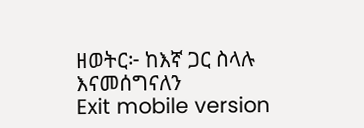ዘወትር፦ ከእኛ ጋር ስላሉ እናመሰግናለን
Exit mobile version